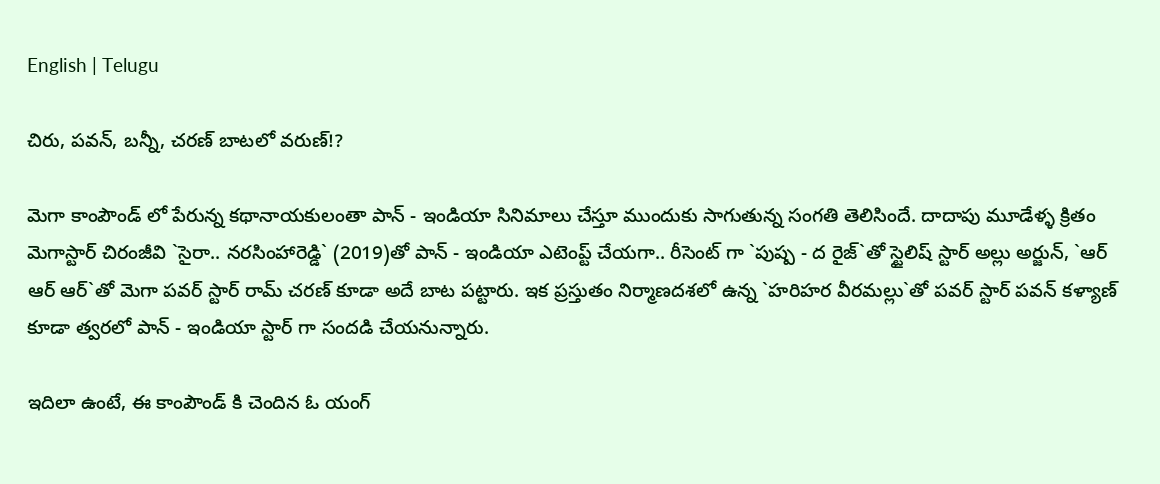English | Telugu

చిరు, ప‌వ‌న్, బ‌న్నీ, చ‌ర‌ణ్ బాట‌లో వ‌రుణ్!?

మెగా కాంపౌండ్ లో పేరున్న క‌థానాయ‌కులంతా పాన్ - ఇండియా సినిమాలు చేస్తూ ముందుకు సాగుతున్న సంగ‌తి తెలిసిందే. దాదాపు మూడేళ్ళ క్రితం మెగాస్టార్ చిరంజీవి `సైరా.. న‌ర‌సింహారెడ్డి` (2019)తో పాన్ - ఇండియా ఎటెంప్ట్ చేయ‌గా.. రీసెంట్ గా `పుష్ప - ద రైజ్`తో స్టైలిష్ స్టార్ అల్లు అర్జున్, `ఆర్ ఆర్ ఆర్`తో మెగా ప‌వ‌ర్ స్టార్ రామ్ చ‌ర‌ణ్ కూడా అదే బాట ప‌ట్టారు. ఇక ప్ర‌స్తుతం నిర్మాణ‌ద‌శ‌లో ఉన్న `హ‌రిహ‌ర వీర‌మ‌ల్లు`తో ప‌వ‌ర్ స్టార్ ప‌వ‌న్ క‌ళ్యాణ్ కూడా త్వ‌ర‌లో పాన్ - ఇండియా స్టార్ గా సంద‌డి చేయ‌నున్నారు.

ఇదిలా ఉంటే, ఈ కాంపౌండ్ కి చెందిన ఓ యంగ్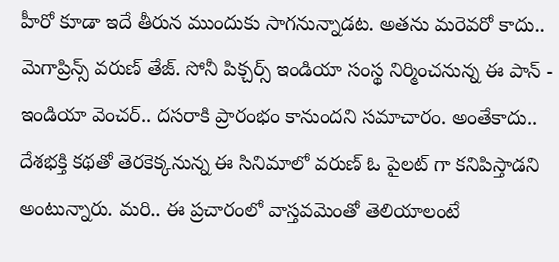హీరో కూడా ఇదే తీరున ముందుకు సాగ‌నున్నాడ‌ట‌. అత‌ను మ‌రెవ‌రో కాదు.. మెగాప్రిన్స్ వ‌రుణ్ తేజ్. సోనీ పిక్చ‌ర్స్ ఇండియా సంస్థ నిర్మించ‌నున్న ఈ పాన్ - ఇండియా వెంచ‌ర్.. ద‌స‌రాకి ప్రారంభం కానుంద‌ని స‌మాచారం. అంతేకాదు.. దేశ‌భ‌క్తి క‌థ‌తో తెర‌కెక్క‌నున్న ఈ సినిమాలో వ‌రుణ్ ఓ పైల‌ట్ గా క‌నిపిస్తాడ‌ని అంటున్నారు. మ‌రి.. ఈ ప్ర‌చారంలో వాస్త‌వ‌మెంతో తెలియాలంటే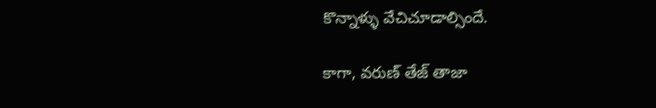కొన్నాళ్ళు వేచిచూడాల్సిందే.

కాగా, వ‌రుణ్ తేజ్ తాజా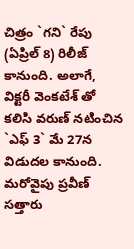చిత్రం `గ‌ని` రేపు (ఏప్రిల్ 8) రిలీజ్ కానుంది. అలాగే, విక్ట‌రీ వెంక‌టేశ్ తో క‌లిసి వ‌రుణ్ న‌టించిన `ఎఫ్ 3` మే 27న విడుద‌ల కానుంది. మ‌రోవైపు ప్ర‌వీణ్ స‌త్తారు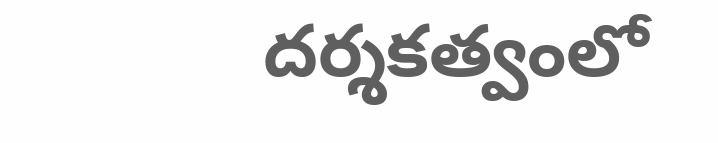ద‌ర్శ‌క‌త్వంలో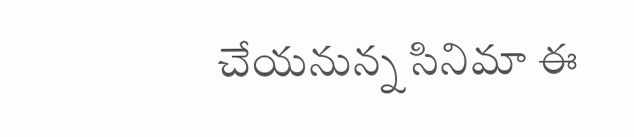చేయ‌నున్న సినిమా ఈ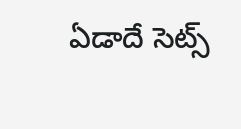ఏడాదే సెట్స్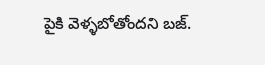పైకి వెళ్ళ‌బోతోంద‌ని బ‌జ్.